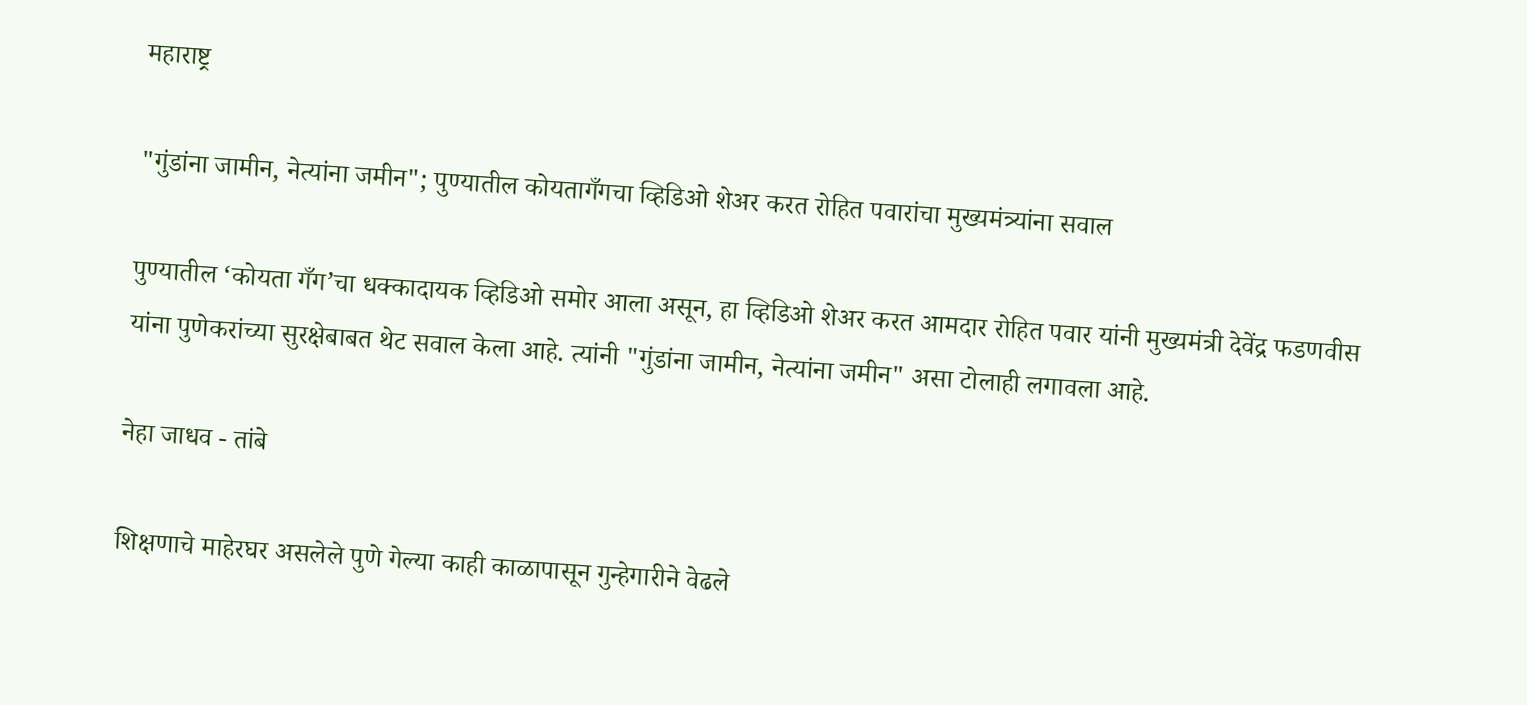महाराष्ट्र

"गुंडांना जामीन, नेत्यांना जमीन"; पुण्यातील कोयतागँगचा व्हिडिओ शेअर करत रोहित पवारांचा मुख्यमंत्र्यांना सवाल

पुण्यातील ‘कोयता गँग’चा धक्कादायक व्हिडिओ समोर आला असून, हा व्हिडिओ शेअर करत आमदार रोहित पवार यांनी मुख्यमंत्री देवेंद्र फडणवीस यांना पुणेकरांच्या सुरक्षेबाबत थेट सवाल केला आहे. त्यांनी "गुंडांना जामीन, नेत्यांना जमीन" असा टोलाही लगावला आहे.

नेहा जाधव - तांबे

शिक्षणाचे माहेरघर असलेले पुणे गेल्या काही काळापासून गुन्हेगारीने वेढले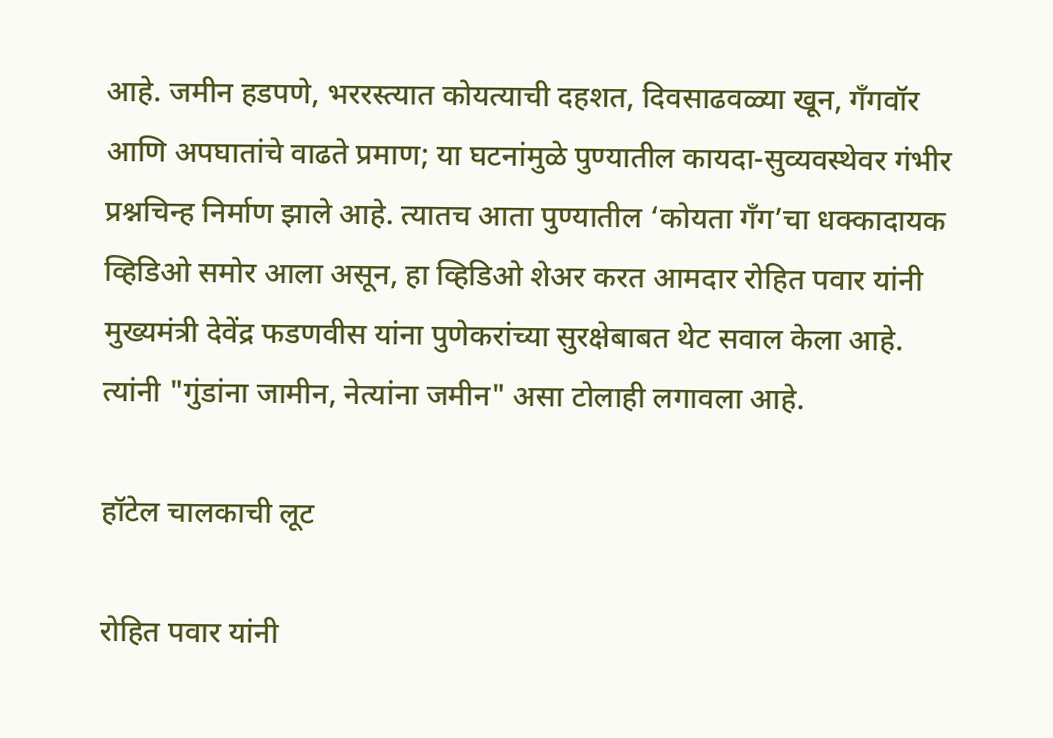आहे. जमीन हडपणे, भररस्त्यात कोयत्याची दहशत, दिवसाढवळ्या खून, गँगवॉर आणि अपघातांचे वाढते प्रमाण; या घटनांमुळे पुण्यातील कायदा-सुव्यवस्थेवर गंभीर प्रश्नचिन्ह निर्माण झाले आहे. त्यातच आता पुण्यातील ‘कोयता गँग’चा धक्कादायक व्हिडिओ समोर आला असून, हा व्हिडिओ शेअर करत आमदार रोहित पवार यांनी मुख्यमंत्री देवेंद्र फडणवीस यांना पुणेकरांच्या सुरक्षेबाबत थेट सवाल केला आहे. त्यांनी "गुंडांना जामीन, नेत्यांना जमीन" असा टोलाही लगावला आहे.

हॉटेल चालकाची लूट

रोहित पवार यांनी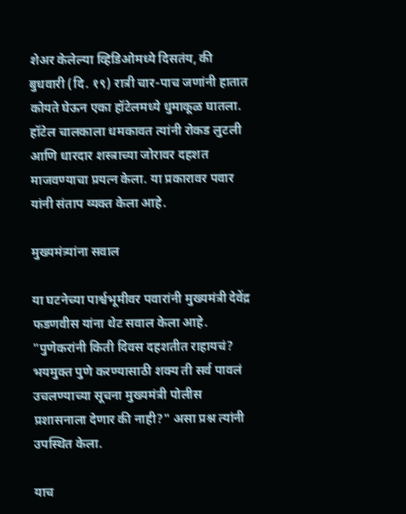शेअर केलेल्या व्हिडिओमध्ये दिसतंय, की बुधवारी (दि. १९) रात्री चार-पाच जणांनी हातात कोयते घेऊन एका हॉटेलमध्ये धुमाकूळ घातला. हॉटेल चालकाला धमकावत त्यांनी रोकड लुटली आणि धारदार शस्त्राच्या जोरावर दहशत माजवण्याचा प्रयत्न केला. या प्रकारावर पवार यांनी संताप व्यक्त केला आहे.

मुख्यमंत्र्यांना सवाल

या घटनेच्या पार्श्वभूमीवर पवारांनी मुख्यमंत्री देवेंद्र फडणवीस यांना थेट सवाल केला आहे.
"पुणेकरांनी किती दिवस दहशतीत राहायचं? भयमुक्त पुणे करण्यासाठी शक्य ती सर्व पावलं उचलण्याच्या सूचना मुख्यमंत्री पोलीस प्रशासनाला देणार की नाही?" असा प्रश्न त्यांनी उपस्थित केला.

याच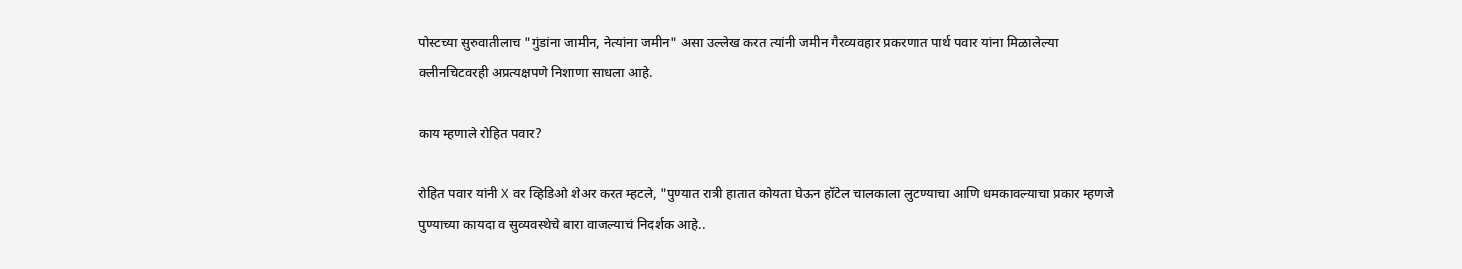पोस्टच्या सुरुवातीलाच "गुंडांना जामीन, नेत्यांना जमीन" असा उल्लेख करत त्यांनी जमीन गैरव्यवहार प्रकरणात पार्थ पवार यांना मिळालेल्या क्लीनचिटवरही अप्रत्यक्षपणे निशाणा साधला आहे.

काय म्हणाले रोहित पवार?

रोहित पवार यांनी X वर व्हिडिओ शेअर करत म्हटले, "पुण्यात रात्री हातात कोयता घेऊन हॉटेल चालकाला लुटण्याचा आणि धमकावल्याचा प्रकार म्हणजे पुण्याच्या कायदा व सुव्यवस्थेचे बारा वाजल्याचं निदर्शक आहे..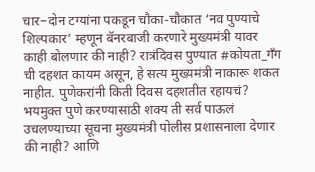चार–दोन टग्यांना पकडून चौका-चौकात ‘नव पुण्याचे शिल्पकार’ म्हणून बॅनरबाजी करणारे मुख्यमंत्री यावर काही बोलणार की नाही? रात्रंदिवस पुण्यात #कोयता_गॅंग ची दहशत कायम असून, हे सत्य मुख्यमंत्री नाकारू शकत नाहीत. पुणेकरांनी किती दिवस दहशतीत रहायचं? भयमुक्त पुणे करण्यासाठी शक्य ती सर्व पाऊलं उचलण्याच्या सूचना मुख्यमंत्री पोलीस प्रशासनाला देणार की नाही? आणि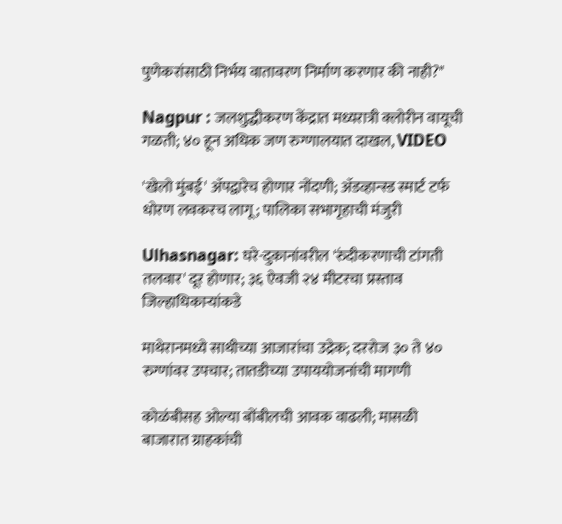पुणेकरांसाठी निर्भय वातावरण निर्माण करणार की नाही?"

Nagpur : जलशुद्धीकरण केंद्रात मध्यरात्री क्लोरीन वायूची गळती; ४० हून अधिक जण रुग्णालयात दाखल, VIDEO

'खेलो मुंबई' ॲपद्वारेच होणार नोंदणी; ॲडव्हान्स्ड स्मार्ट टर्फ धोरण लवकरच लागू; पालिका सभागृहाची मंजुरी

Ulhasnagar: घरे-दुकानांवरील 'रुंदीकरणाची टांगती तलवार' दूर होणार; ३६ ऐवजी २४ मीटरचा प्रस्ताव जिल्हाधिकाऱ्यांकडे

माथेरानमध्ये साथीच्या आजारांचा उद्रेक; दररोज ३० ते ४० रुग्णांवर उपचार; तातडीच्या उपाययोजनांची मागणी

कोळंबीसह ओल्या बोंबीलची आवक वाढली; मासळी बाजारात ग्राहकांची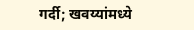गर्दी; खवय्यांमध्ये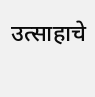उत्साहाचे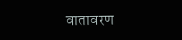वातावरण